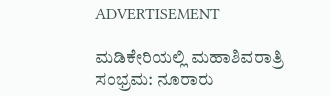ADVERTISEMENT

ಮಡಿಕೇರಿಯಲ್ಲಿ ಮಹಾಶಿವರಾತ್ರಿ ಸಂಭ್ರಮ: ನೂರಾರು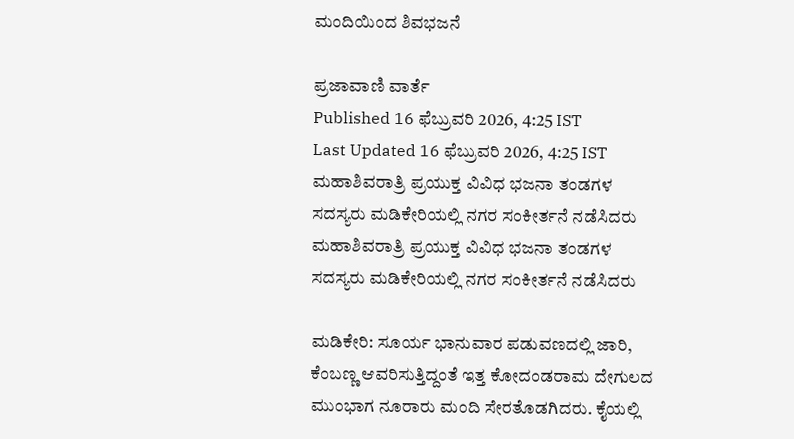ಮಂದಿಯಿಂದ ಶಿವಭಜನೆ

ಪ್ರಜಾವಾಣಿ ವಾರ್ತೆ
Published 16 ಫೆಬ್ರುವರಿ 2026, 4:25 IST
Last Updated 16 ಫೆಬ್ರುವರಿ 2026, 4:25 IST
ಮಹಾಶಿವರಾತ್ರಿ ಪ್ರಯುಕ್ತ ವಿವಿಧ ಭಜನಾ ತಂಡಗಳ ಸದಸ್ಯರು ಮಡಿಕೇರಿಯಲ್ಲಿ ನಗರ ಸಂಕೀರ್ತನೆ ನಡೆಸಿದರು
ಮಹಾಶಿವರಾತ್ರಿ ಪ್ರಯುಕ್ತ ವಿವಿಧ ಭಜನಾ ತಂಡಗಳ ಸದಸ್ಯರು ಮಡಿಕೇರಿಯಲ್ಲಿ ನಗರ ಸಂಕೀರ್ತನೆ ನಡೆಸಿದರು

ಮಡಿಕೇರಿ: ಸೂರ್ಯ ಭಾನುವಾರ ಪಡುವಣದಲ್ಲಿ ಜಾರಿ, ಕೆಂಬಣ್ಣ ಆವರಿಸುತ್ತಿದ್ದಂತೆ ಇತ್ತ ಕೋದಂಡರಾಮ ದೇಗುಲದ ಮುಂಭಾಗ ನೂರಾರು ಮಂದಿ ಸೇರತೊಡಗಿದರು. ಕೈಯಲ್ಲಿ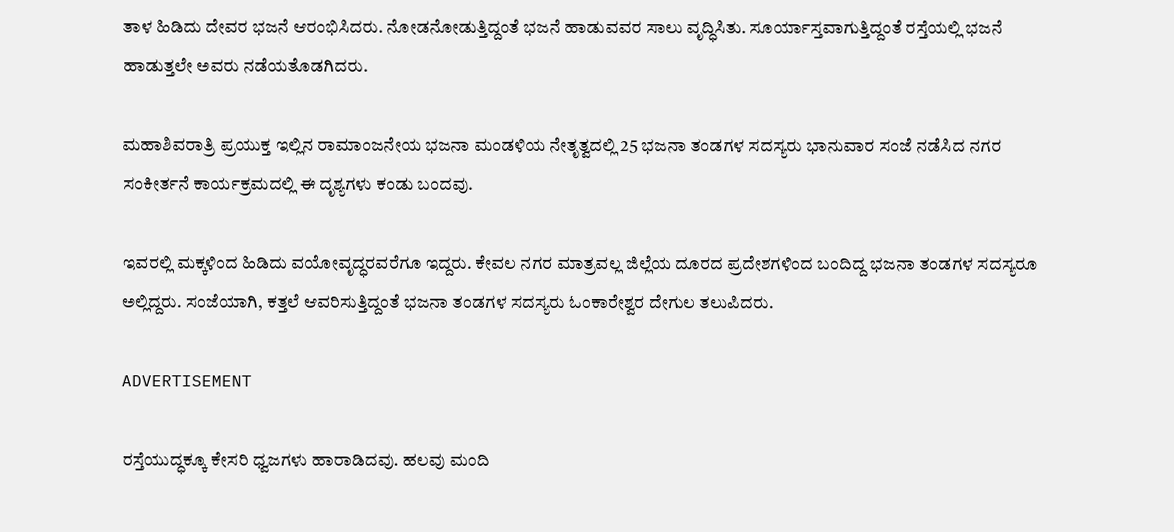ತಾಳ ಹಿಡಿದು ದೇವರ ಭಜನೆ ಆರಂಭಿಸಿದರು. ನೋಡನೋಡುತ್ತಿದ್ದಂತೆ ಭಜನೆ ಹಾಡುವವರ ಸಾಲು ವೃದ್ಧಿಸಿತು. ಸೂರ್ಯಾಸ್ತವಾಗುತ್ತಿದ್ದಂತೆ ರಸ್ತೆಯಲ್ಲಿ ಭಜನೆ ಹಾಡುತ್ತಲೇ ಅವರು ನಡೆಯತೊಡಗಿದರು.

ಮಹಾಶಿವರಾತ್ರಿ ಪ್ರಯುಕ್ತ ಇಲ್ಲಿನ ರಾಮಾಂಜನೇಯ ಭಜನಾ ಮಂಡಳಿಯ ನೇತೃತ್ವದಲ್ಲಿ 25 ಭಜನಾ ತಂಡಗಳ ಸದಸ್ಯರು ಭಾನುವಾರ ಸಂಜೆ ನಡೆಸಿದ ನಗರ ಸಂಕೀರ್ತನೆ ಕಾರ್ಯಕ್ರಮದಲ್ಲಿ ಈ ದೃಶ್ಯಗಳು ಕಂಡು ಬಂದವು.

ಇವರಲ್ಲಿ ಮಕ್ಕಳಿಂದ ಹಿಡಿದು ವಯೋವೃದ್ಧರವರೆಗೂ ಇದ್ದರು. ಕೇವಲ ನಗರ ಮಾತ್ರವಲ್ಲ ಜಿಲ್ಲೆಯ ದೂರದ ಪ್ರದೇಶಗಳಿಂದ ಬಂದಿದ್ದ ಭಜನಾ ತಂಡಗಳ ಸದಸ್ಯರೂ ಅಲ್ಲಿದ್ದರು. ಸಂಜೆಯಾಗಿ, ಕತ್ತಲೆ ಆವರಿಸುತ್ತಿದ್ದಂತೆ ಭಜನಾ ತಂಡಗಳ ಸದಸ್ಯರು ಓಂಕಾರೇಶ್ವರ ದೇಗುಲ ತಲುಪಿದರು.

ADVERTISEMENT

ರಸ್ತೆಯುದ್ಧಕ್ಕೂ ಕೇಸರಿ ಧ್ವಜಗಳು ಹಾರಾಡಿದವು. ಹಲವು ಮಂದಿ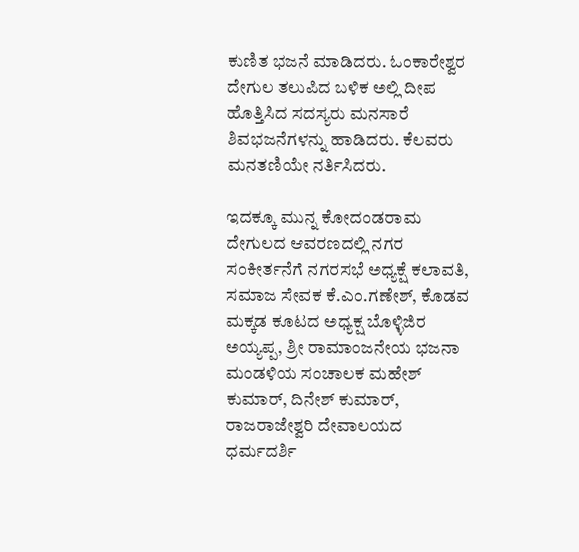ಕುಣಿತ ಭಜನೆ ಮಾಡಿದರು. ಓಂಕಾರೇಶ್ವರ ದೇಗುಲ ತಲುಪಿದ ಬಳಿಕ ಅಲ್ಲಿ ದೀಪ ಹೊತ್ತಿಸಿದ ಸದಸ್ಯರು ಮನಸಾರೆ ಶಿವಭಜನೆಗಳನ್ನು ಹಾಡಿದರು. ಕೆಲವರು ಮನತಣಿಯೇ ನರ್ತಿಸಿದರು.

ಇದಕ್ಕೂ ಮುನ್ನ ಕೋದಂಡರಾಮ ದೇಗುಲದ ಆವರಣದಲ್ಲಿ ನಗರ ಸಂಕೀರ್ತನೆಗೆ ನಗರಸಭೆ ಅಧ್ಯಕ್ಷೆ ಕಲಾವತಿ, ಸಮಾಜ ಸೇವಕ ಕೆ.ಎಂ.ಗಣೇಶ್, ಕೊಡವ ಮಕ್ಕಡ ಕೂಟದ ಅಧ್ಯಕ್ಷ ಬೊಳ್ಳಿಜಿರ ಅಯ್ಯಪ್ಪ, ಶ್ರೀ ರಾಮಾಂಜನೇಯ ಭಜನಾ ಮಂಡಳಿಯ ಸಂಚಾಲಕ ಮಹೇಶ್ ಕುಮಾರ್, ದಿನೇಶ್ ಕುಮಾರ್, ರಾಜರಾಜೇಶ್ವರಿ ದೇವಾಲಯದ ಧರ್ಮದರ್ಶಿ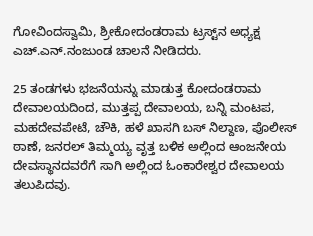ಗೋವಿಂದಸ್ವಾಮಿ, ಶ್ರೀಕೋದಂಡರಾಮ ಟ್ರಸ್ಟ್‌ನ ಅಧ್ಯಕ್ಷ ಎಚ್.ಎನ್.ನಂಜುಂಡ ಚಾಲನೆ ನೀಡಿದರು.

25 ತಂಡಗಳು ಭಜನೆಯನ್ನು ಮಾಡುತ್ತ ಕೋದಂಡರಾಮ ದೇವಾಲಯದಿಂದ, ಮುತ್ತಪ್ಪ ದೇವಾಲಯ, ಬನ್ನಿ ಮಂಟಪ, ಮಹದೇವಪೇಟೆ, ಚೌಕಿ, ಹಳೆ ಖಾಸಗಿ ಬಸ್ ನಿಲ್ದಾಣ, ಪೊಲೀಸ್ ಠಾಣೆ, ಜನರಲ್ ತಿಮ್ಮಯ್ಯ ವೃತ್ತ ಬಳಿಕ ಅಲ್ಲಿಂದ ಆಂಜನೇಯ ದೇವಸ್ಥಾನದವರೆಗೆ ಸಾಗಿ ಅಲ್ಲಿಂದ ಓಂಕಾರೇಶ್ವರ ದೇವಾಲಯ ತಲುಪಿದವು.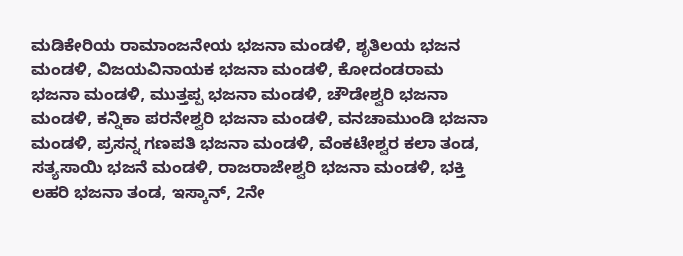ಮಡಿಕೇರಿಯ ರಾಮಾಂಜನೇಯ ಭಜನಾ ಮಂಡಳಿ, ಶೃತಿಲಯ ಭಜನ ಮಂಡಳಿ, ವಿಜಯವಿನಾಯಕ ಭಜನಾ ಮಂಡಳಿ, ಕೋದಂಡರಾಮ ಭಜನಾ ಮಂಡಳಿ, ಮುತ್ತಪ್ಪ ಭಜನಾ ಮಂಡಳಿ, ಚೌಡೇಶ್ವರಿ ಭಜನಾ ಮಂಡಳಿ, ಕನ್ನಿಕಾ ಪರನೇಶ್ವರಿ ಭಜನಾ ಮಂಡಳಿ, ವನಚಾಮುಂಡಿ ಭಜನಾ ಮಂಡಳಿ, ಪ್ರಸನ್ನ ಗಣಪತಿ ಭಜನಾ ಮಂಡಳಿ, ವೆಂಕಟೇಶ್ವರ ಕಲಾ ತಂಡ, ಸತ್ಯಸಾಯಿ ಭಜನೆ ಮಂಡಳಿ, ರಾಜರಾಜೇಶ್ವರಿ ಭಜನಾ ಮಂಡಳಿ, ಭಕ್ತಿ ಲಹರಿ ಭಜನಾ ತಂಡ, ಇಸ್ಕಾನ್, 2ನೇ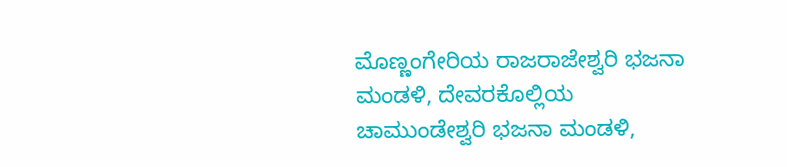ಮೊಣ್ಣಂಗೇರಿಯ ರಾಜರಾಜೇಶ್ವರಿ ಭಜನಾ ಮಂಡಳಿ, ದೇವರಕೊಲ್ಲಿಯ ಚಾಮುಂಡೇಶ್ವರಿ ಭಜನಾ ಮಂಡಳಿ,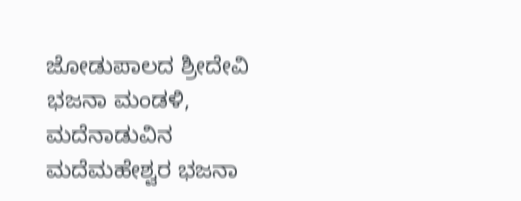ಜೋಡುಪಾಲದ ಶ್ರೀದೇವಿ ಭಜನಾ ಮಂಡಳಿ, ಮದೆನಾಡುವಿನ ಮದೆಮಹೇಶ್ವರ ಭಜನಾ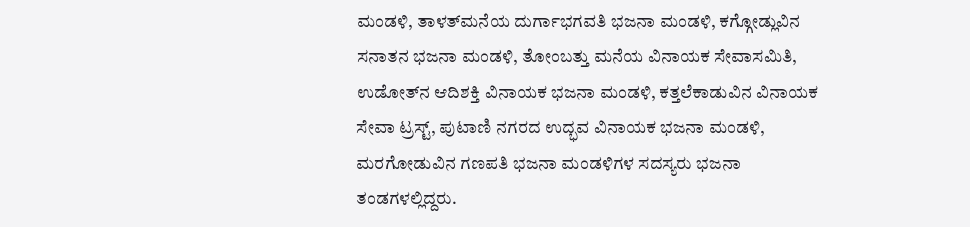ಮಂಡಳಿ, ತಾಳತ್‌ಮನೆಯ ದುರ್ಗಾಭಗವತಿ ಭಜನಾ ಮಂಡಳಿ, ಕಗ್ಗೋಡ್ಲುವಿನ ಸನಾತನ ಭಜನಾ ಮಂಡಳಿ, ತೋಂಬತ್ತು ಮನೆಯ ವಿನಾಯಕ ಸೇವಾಸಮಿತಿ, ಉಡೋತ್‌ನ ಆದಿಶಕ್ತಿ ವಿನಾಯಕ ಭಜನಾ ಮಂಡಳಿ, ಕತ್ತಲೆಕಾಡುವಿನ ವಿನಾಯಕ ಸೇವಾ ಟ್ರಸ್ಟ್, ಪುಟಾಣಿ ನಗರದ ಉದ್ಭವ ವಿನಾಯಕ ಭಜನಾ ಮಂಡಳಿ, ಮರಗೋಡುವಿನ ಗಣಪತಿ ಭಜನಾ ಮಂಡಳಿಗಳ ಸದಸ್ಯರು ಭಜನಾ ತಂಡಗಳಲ್ಲಿದ್ದರು.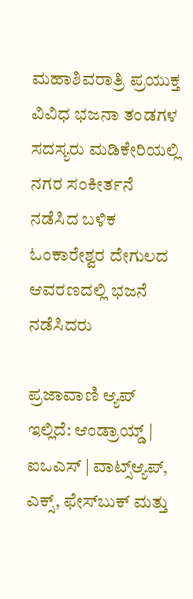ಮಹಾಶಿವರಾತ್ರಿ ಪ್ರಯುಕ್ತ ವಿವಿಧ ಭಜನಾ ತಂಡಗಳ ಸದಸ್ಯರು ಮಡಿಕೇರಿಯಲ್ಲಿ ನಗರ ಸಂಕೀರ್ತನೆ ನಡೆಸಿದ ಬಳಿಕ ಓಂಕಾರೇಶ್ವರ ದೇಗುಲದ ಆವರಣದಲ್ಲಿ ಭಜನೆ ನಡೆಸಿದರು

ಪ್ರಜಾವಾಣಿ ಆ್ಯಪ್ ಇಲ್ಲಿದೆ: ಆಂಡ್ರಾಯ್ಡ್ | ಐಒಎಸ್ | ವಾಟ್ಸ್ಆ್ಯಪ್, ಎಕ್ಸ್, ಫೇಸ್‌ಬುಕ್ ಮತ್ತು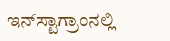ಇನ್‌ಸ್ಟಾಗ್ರಾಂನಲ್ಲಿ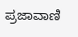ಪ್ರಜಾವಾಣಿ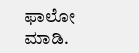ಫಾಲೋ ಮಾಡಿ.